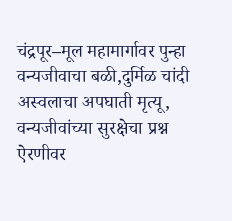चंद्रपूर–मूल महामार्गावर पुन्हा वन्यजीवाचा बळी,दुर्मिळ चांदी अस्वलाचा अपघाती मृत्यू, वन्यजीवांच्या सुरक्षेचा प्रश्न ऐरणीवर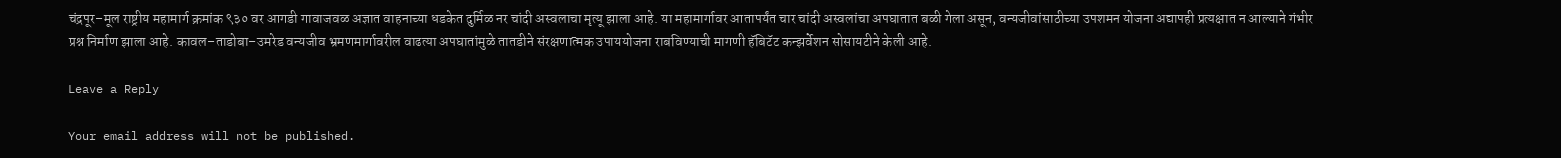चंद्रपूर–मूल राष्ट्रीय महामार्ग क्रमांक ९३० वर आगडी गावाजवळ अज्ञात वाहनाच्या धडकेत दुर्मिळ नर चांदी अस्वलाचा मृत्यू झाला आहे. या महामार्गावर आतापर्यंत चार चांदी अस्वलांचा अपघातात बळी गेला असून, वन्यजीवांसाठीच्या उपशमन योजना अद्यापही प्रत्यक्षात न आल्याने गंभीर प्रश्न निर्माण झाला आहे. कावल–ताडोबा–उमरेड वन्यजीव भ्रमणमार्गावरील वाढत्या अपघातांमुळे तातडीने संरक्षणात्मक उपाययोजना राबविण्याची मागणी हॅबिटॅट कन्झर्वेशन सोसायटीने केली आहे.

Leave a Reply

Your email address will not be published.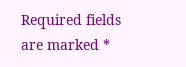Required fields are marked *